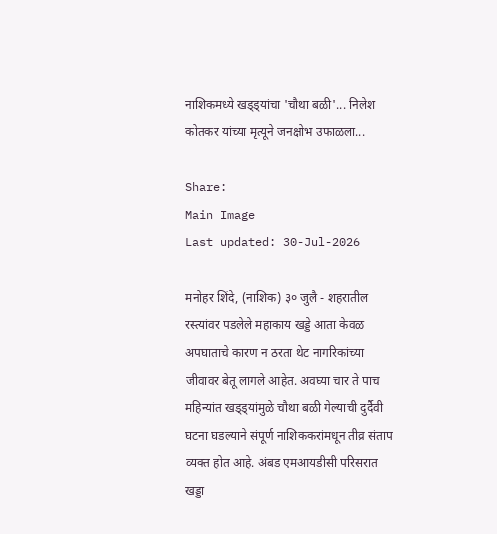नाशिकमध्ये खड्ड्यांचा 'चौथा बळी'... निलेश कोतकर यांच्या मृत्यूने जनक्षोभ उफाळला...

Share:
Main Image
Last updated: 30-Jul-2026

मनोहर शिंदे, (नाशिक) ३० जुलै - शहरातील रस्त्यांवर पडलेले महाकाय खड्डे आता केवळ अपघाताचे कारण न ठरता थेट नागरिकांच्या जीवावर बेतू लागले आहेत. अवघ्या चार ते पाच महिन्यांत खड्ड्यांमुळे चौथा बळी गेल्याची दुर्दैवी घटना घडल्याने संपूर्ण नाशिककरांमधून तीव्र संताप व्यक्त होत आहे. अंबड एमआयडीसी परिसरात खड्डा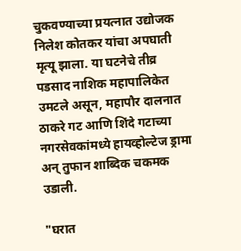चुकवण्याच्या प्रयत्नात उद्योजक निलेश कोतकर यांचा अपघाती मृत्यू झाला. या घटनेचे तीव्र पडसाद नाशिक महापालिकेत उमटले असून, महापौर दालनात ठाकरे गट आणि शिंदे गटाच्या नगरसेवकांमध्ये हायव्होल्टेज ड्रामा अन् तुफान शाब्दिक चकमक उडाली.

"घरात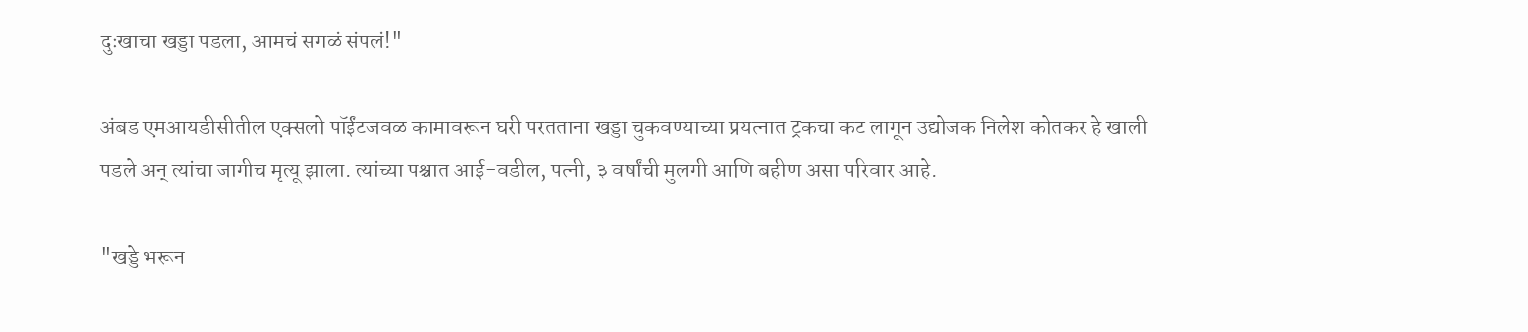दुःखाचा खड्डा पडला, आमचं सगळं संपलं!"

अंबड एमआयडीसीतील एक्सलो पॉईंटजवळ कामावरून घरी परतताना खड्डा चुकवण्याच्या प्रयत्नात ट्रकचा कट लागून उद्योजक निलेश कोतकर हे खाली पडले अन् त्यांचा जागीच मृत्यू झाला. त्यांच्या पश्चात आई-वडील, पत्नी, ३ वर्षांची मुलगी आणि बहीण असा परिवार आहे.

"खड्डे भरून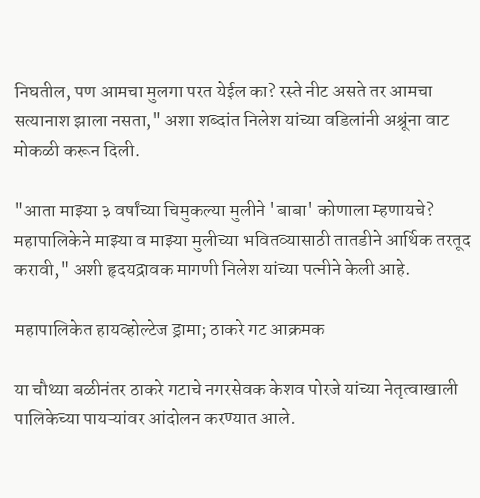निघतील, पण आमचा मुलगा परत येईल का? रस्ते नीट असते तर आमचा सत्यानाश झाला नसता," अशा शब्दांत निलेश यांच्या वडिलांनी अश्रूंना वाट मोकळी करून दिली.

"आता माझ्या ३ वर्षांच्या चिमुकल्या मुलीने 'बाबा' कोणाला म्हणायचे? महापालिकेने माझ्या व माझ्या मुलीच्या भवितव्यासाठी तातडीने आर्थिक तरतूद करावी," अशी हृदयद्रावक मागणी निलेश यांच्या पत्नीने केली आहे.

महापालिकेत हायव्होल्टेज ड्रामा; ठाकरे गट आक्रमक

या चौथ्या बळीनंतर ठाकरे गटाचे नगरसेवक केशव पोरजे यांच्या नेतृत्वाखाली पालिकेच्या पायऱ्यांवर आंदोलन करण्यात आले.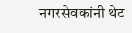नगरसेवकांनी थेट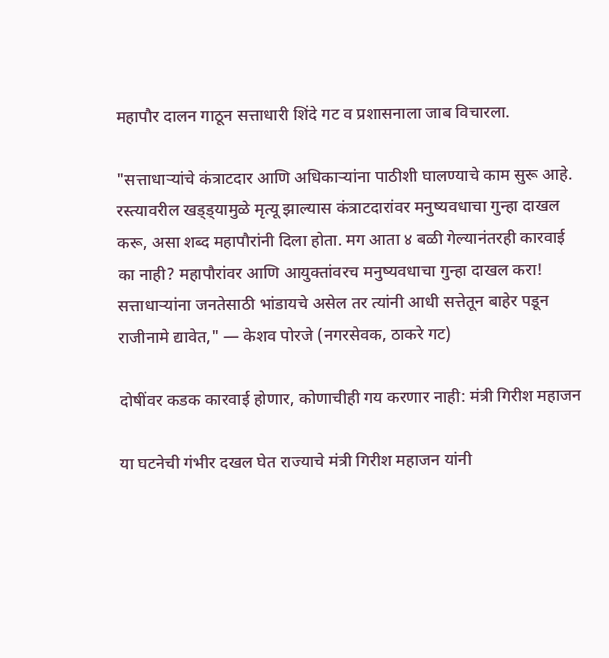महापौर दालन गाठून सत्ताधारी शिंदे गट व प्रशासनाला जाब विचारला.

"सत्ताधाऱ्यांचे कंत्राटदार आणि अधिकाऱ्यांना पाठीशी घालण्याचे काम सुरू आहे. रस्त्यावरील खड्ड्यामुळे मृत्यू झाल्यास कंत्राटदारांवर मनुष्यवधाचा गुन्हा दाखल करू, असा शब्द महापौरांनी दिला होता. मग आता ४ बळी गेल्यानंतरही कारवाई का नाही? महापौरांवर आणि आयुक्तांवरच मनुष्यवधाचा गुन्हा दाखल करा! सत्ताधाऱ्यांना जनतेसाठी भांडायचे असेल तर त्यांनी आधी सत्तेतून बाहेर पडून राजीनामे द्यावेत," — केशव पोरजे (नगरसेवक, ठाकरे गट)

दोषींवर कडक कारवाई होणार, कोणाचीही गय करणार नाही: मंत्री गिरीश महाजन

या घटनेची गंभीर दखल घेत राज्याचे मंत्री गिरीश महाजन यांनी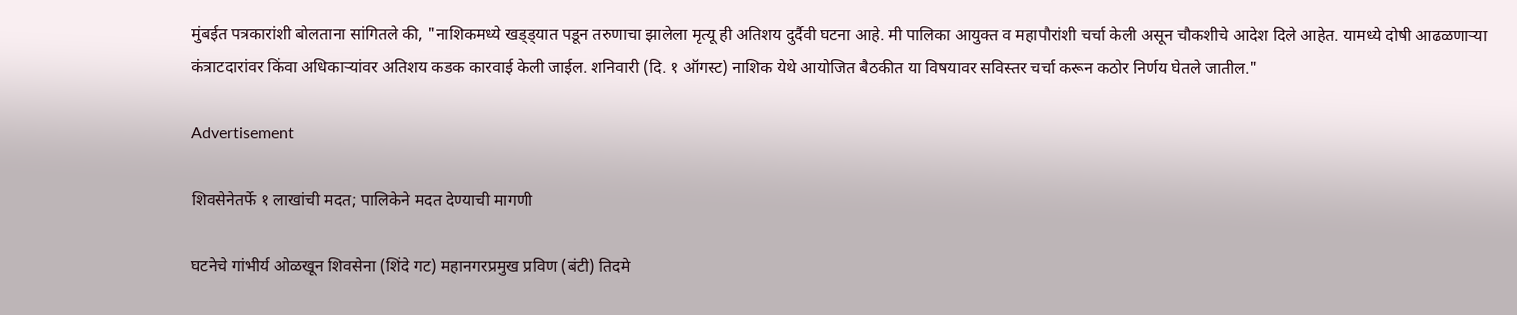मुंबईत पत्रकारांशी बोलताना सांगितले की, "नाशिकमध्ये खड्ड्यात पडून तरुणाचा झालेला मृत्यू ही अतिशय दुर्दैवी घटना आहे. मी पालिका आयुक्त व महापौरांशी चर्चा केली असून चौकशीचे आदेश दिले आहेत. यामध्ये दोषी आढळणाऱ्या कंत्राटदारांवर किंवा अधिकाऱ्यांवर अतिशय कडक कारवाई केली जाईल. शनिवारी (दि. १ ऑगस्ट) नाशिक येथे आयोजित बैठकीत या विषयावर सविस्तर चर्चा करून कठोर निर्णय घेतले जातील."

Advertisement

शिवसेनेतर्फे १ लाखांची मदत; पालिकेने मदत देण्याची मागणी

घटनेचे गांभीर्य ओळखून शिवसेना (शिंदे गट) महानगरप्रमुख प्रविण (बंटी) तिदमे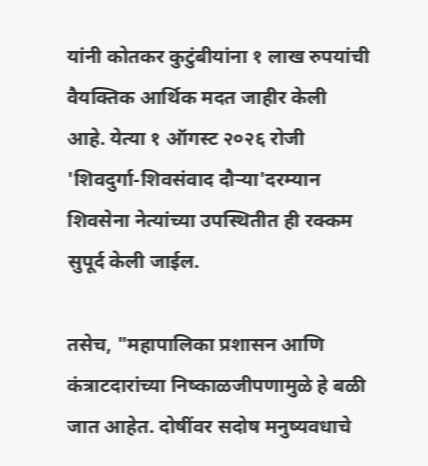यांनी कोतकर कुटुंबीयांना १ लाख रुपयांची वैयक्तिक आर्थिक मदत जाहीर केली आहे. येत्या १ ऑगस्ट २०२६ रोजी 'शिवदुर्गा-शिवसंवाद दौऱ्या'दरम्यान शिवसेना नेत्यांच्या उपस्थितीत ही रक्कम सुपूर्द केली जाईल.

तसेच, "महापालिका प्रशासन आणि कंत्राटदारांच्या निष्काळजीपणामुळे हे बळी जात आहेत. दोषींवर सदोष मनुष्यवधाचे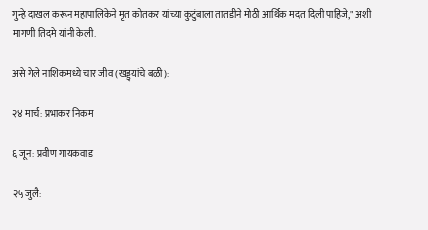गुन्हे दाखल करून महापालिकेने मृत कोतकर यांच्या कुटुंबाला तातडीने मोठी आर्थिक मदत दिली पाहिजे," अशी मागणी तिदमे यांनी केली.

असे गेले नाशिकमध्ये चार जीव (खड्ड्यांचे बळी):

२४ मार्च: प्रभाकर निकम

६ जून: प्रवीण गायकवाड

२५ जुलै: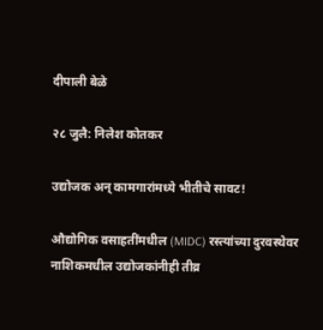दीपाली बेळे

२८ जुलै: निलेश कोतकर

उद्योजक अन् कामगारांमध्ये भीतीचे सावट!

औद्योगिक वसाहतींमधील (MIDC) रस्त्यांच्या दुरवस्थेवर नाशिकमधील उद्योजकांनीही तीव्र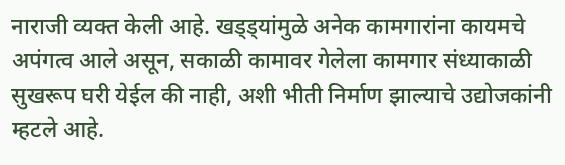नाराजी व्यक्त केली आहे. खड्ड्यांमुळे अनेक कामगारांना कायमचे अपंगत्व आले असून, सकाळी कामावर गेलेला कामगार संध्याकाळी सुखरूप घरी येईल की नाही, अशी भीती निर्माण झाल्याचे उद्योजकांनी म्हटले आहे.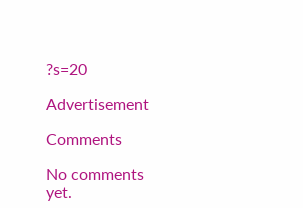?s=20

Advertisement

Comments

No comments yet.